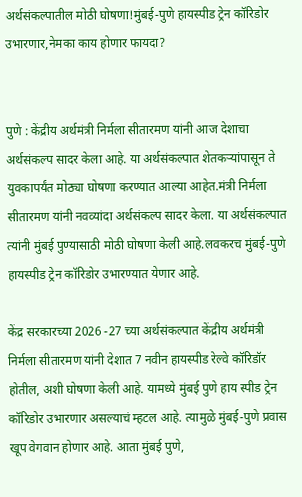अर्थसंकल्पातील मोठी घोषणा!मुंबई-पुणे हायस्पीड ट्रेन कॉरिडोर उभारणार,नेमका काय होणार फायदा?


पुणे : केंद्रीय अर्थमंत्री निर्मला सीतारमण यांनी आज देशाचा अर्थसंकल्प सादर केला आहे. या अर्थसंकल्पात शेतकऱ्यांपासून ते युवकापर्यंत मोठ्या घोषणा करण्यात आल्या आहेत.मंत्री निर्मला सीतारमण यांनी नवव्यांदा अर्थसंकल्प सादर केला. या अर्थसंकल्पात त्यांनी मुंबई पुण्यासाठी मोठी घोषणा केली आहे.लवकरच मुंबई-पुणे हायस्पीड ट्रेन कॉरिडोर उभारण्यात येणार आहे.

केंद्र सरकारच्या 2026 -27 च्या अर्थसंकल्पात केंद्रीय अर्थमंत्री निर्मला सीतारमण यांनी देशात 7 नवीन हायस्पीड रेल्वे कॉरिडॉर होतील, अशी घोषणा केली आहे. यामध्ये मुंबई पुणे हाय स्पीड ट्रेन कॉरिडोर उभारणार असल्याचं म्हटल आहे. त्यामुळे मुंबई-पुणे प्रवास खूप वेगवान होणार आहे. आता मुंबई पुणे,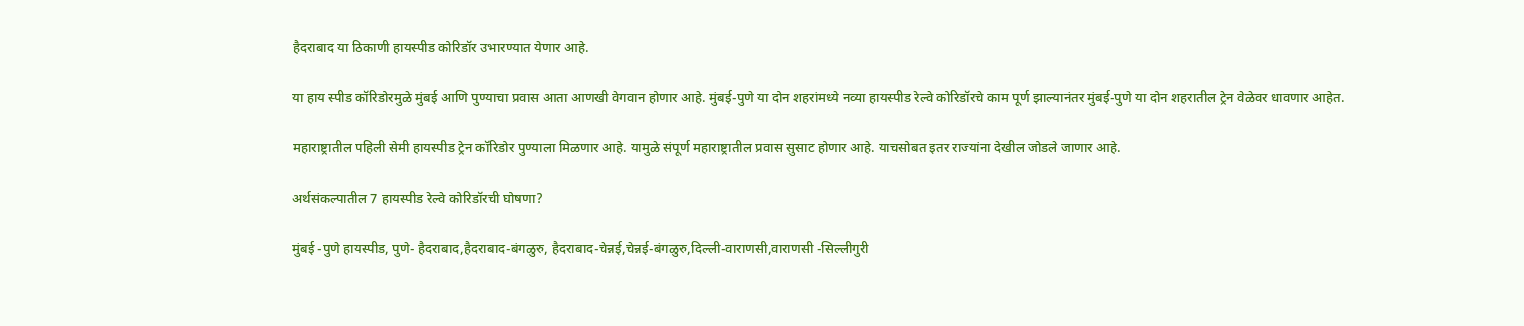हैदराबाद या ठिकाणी हायस्पीड कोरिडॉर उभारण्यात येणार आहे.

या हाय स्पीड कॉरिडोरमुळे मुंबई आणि पुण्याचा प्रवास आता आणखी वेगवान होणार आहे. मुंबई-पुणे या दोन शहरांमध्ये नव्या हायस्पीड रेल्वे कोरिडॉरचे काम पूर्ण झाल्यानंतर मुंबई-पुणे या दोन शहरातील ट्रेन वेळेवर धावणार आहेत.

महाराष्ट्रातील पहिली सेमी हायस्पीड ट्रेन कॉरिडोर पुण्याला मिळणार आहे. यामुळे संपूर्ण महाराष्ट्रातील प्रवास सुसाट होणार आहे. याचसोबत इतर राज्यांना देखील जोडले जाणार आहे.

अर्थसंकल्पातील 7 हायस्पीड रेल्वे कोरिडॉरची घोषणा?

मुंबई -पुणे हायस्पीड, पुणे- हैदराबाद,हैदराबाद-बंगळुरु, हैदराबाद-चेन्नई,चेन्नई-बंगळुरु,दिल्ली-वाराणसी,वाराणसी -सिल्लीगुरी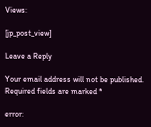Views:

[jp_post_view]

Leave a Reply

Your email address will not be published. Required fields are marked *

error: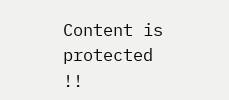Content is protected !!